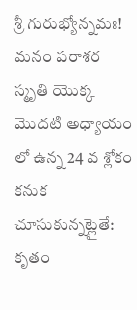శ్రీ గురుభ్యోన్నమః!
మనం పరాశర స్మృతి యొక్క మొదటి అధ్యాయం లో ఉన్న 24 వ శ్లోకం కనుక చూసుకున్నట్లైతే:
కృతం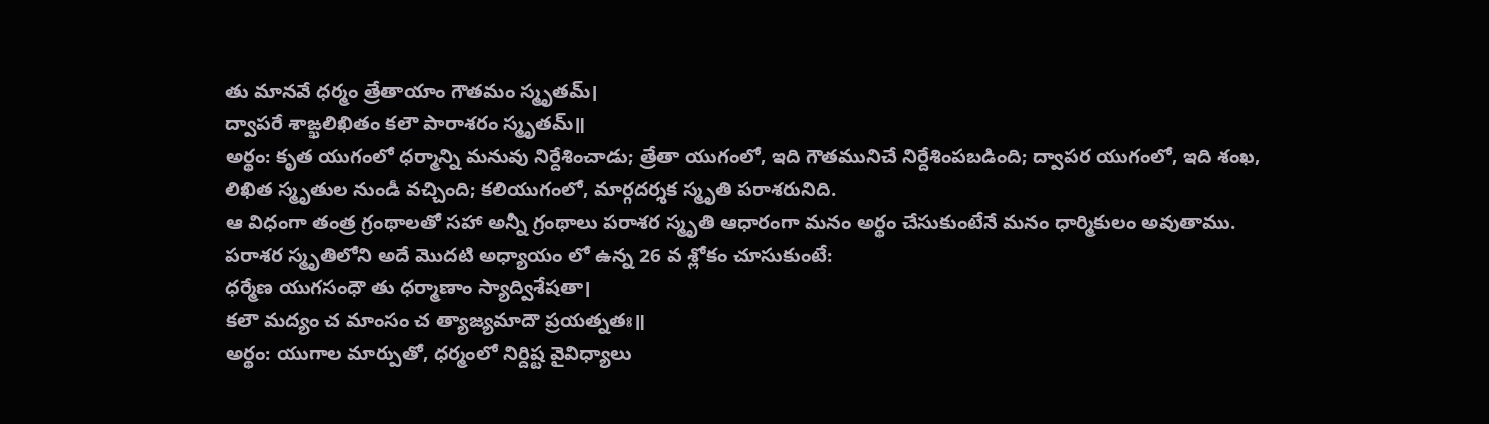తు మానవే ధర్మం త్రేతాయాం గౌతమం స్మృతమ్।
ద్వాపరే శాఙ్ఖలిఖితం కలౌ పారాశరం స్మృతమ్॥
అర్థం: కృత యుగంలో ధర్మాన్ని మనువు నిర్దేశించాడు; త్రేతా యుగంలో, ఇది గౌతమునిచే నిర్దేశింపబడింది; ద్వాపర యుగంలో, ఇది శంఖ, లిఖిత స్మృతుల నుండీ వచ్చింది; కలియుగంలో, మార్గదర్శక స్మృతి పరాశరునిది.
ఆ విధంగా తంత్ర గ్రంథాలతో సహా అన్నీ గ్రంథాలు పరాశర స్మృతి ఆధారంగా మనం అర్థం చేసుకుంటేనే మనం ధార్మికులం అవుతాము.
పరాశర స్మృతిలోని అదే మొదటి అధ్యాయం లో ఉన్న 26 వ శ్లోకం చూసుకుంటే:
ధర్మేణ యుగసంధౌ తు ధర్మాణాం స్యాద్విశేషతా।
కలౌ మద్యం చ మాంసం చ త్యాజ్యమాదౌ ప్రయత్నతః॥
అర్థం: యుగాల మార్పుతో, ధర్మంలో నిర్దిష్ట వైవిధ్యాలు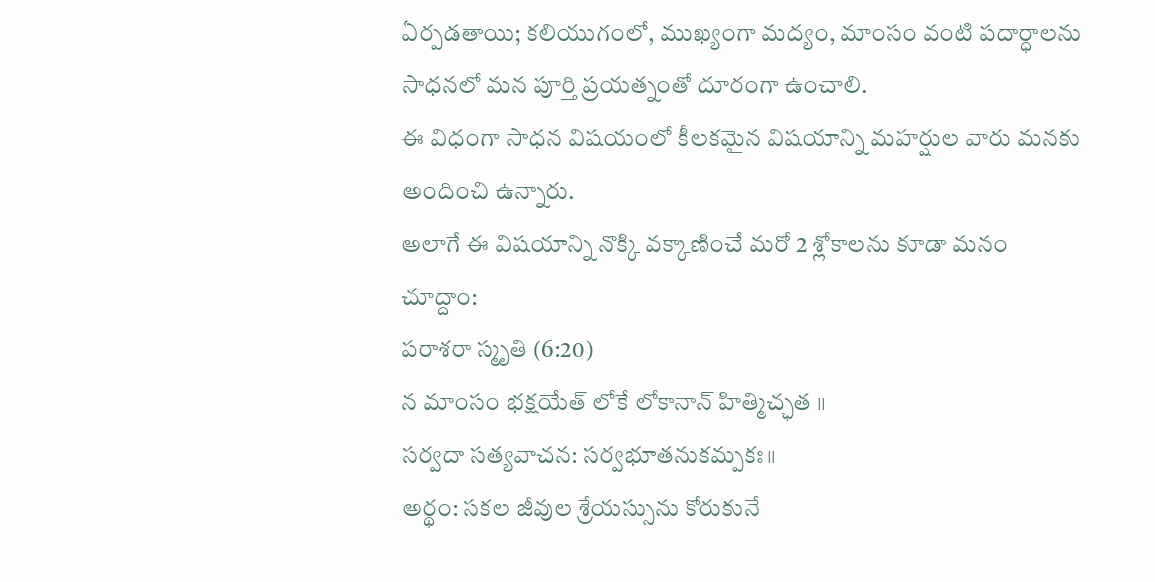ఏర్పడతాయి; కలియుగంలో, ముఖ్యంగా మద్యం, మాంసం వంటి పదార్ధాలను సాధనలో మన పూర్తి ప్రయత్నంతో దూరంగా ఉంచాలి.
ఈ విధంగా సాధన విషయంలో కీలకమైన విషయాన్ని మహర్షుల వారు మనకు అందించి ఉన్నారు.
అలాగే ఈ విషయాన్ని నొక్కి వక్కాణించే మరో 2 శ్లోకాలను కూడా మనం చూద్దాం:
పరాశరా స్మృతి (6:20)
న మాంసం భక్షయేత్ లోకే లోకానాన్ హిత్మిచ్ఛత ॥
సర్వదా సత్యవాచన: సర్వభూతనుకమ్పకః॥
అర్థం: సకల జీవుల శ్రేయస్సును కోరుకునే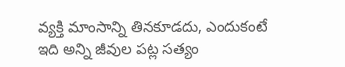వ్యక్తి మాంసాన్ని తినకూడదు, ఎందుకంటే ఇది అన్ని జీవుల పట్ల సత్యం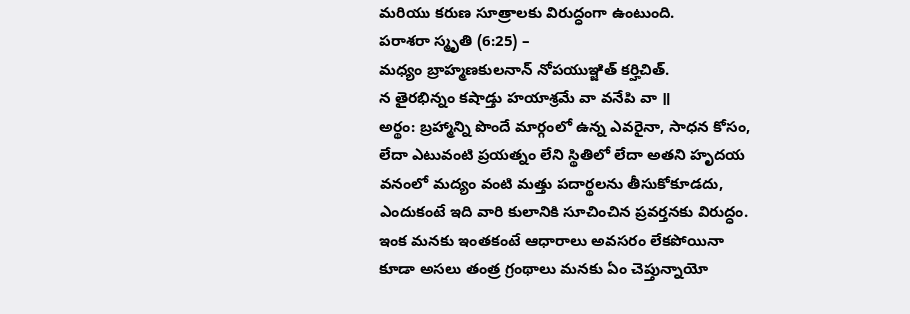మరియు కరుణ సూత్రాలకు విరుద్ధంగా ఉంటుంది.
పరాశరా స్మృతి (6:25) –
మధ్యం బ్రాహ్మణకులనాన్ నోపయుఞ్జిత్ కర్హిచిత్.
న తైరభిన్నం కషాడ్తు హయాశ్రమే వా వనేపి వా ॥
అర్థం: బ్రహ్మాన్ని పొందే మార్గంలో ఉన్న ఎవరైనా, సాధన కోసం, లేదా ఎటువంటి ప్రయత్నం లేని స్థితిలో లేదా అతని హృదయ వనంలో మద్యం వంటి మత్తు పదార్థలను తీసుకోకూడదు, ఎందుకంటే ఇది వారి కులానికి సూచించిన ప్రవర్తనకు విరుద్ధం.
ఇంక మనకు ఇంతకంటే ఆధారాలు అవసరం లేకపోయినా కూడా అసలు తంత్ర గ్రంథాలు మనకు ఏం చెప్తున్నాయో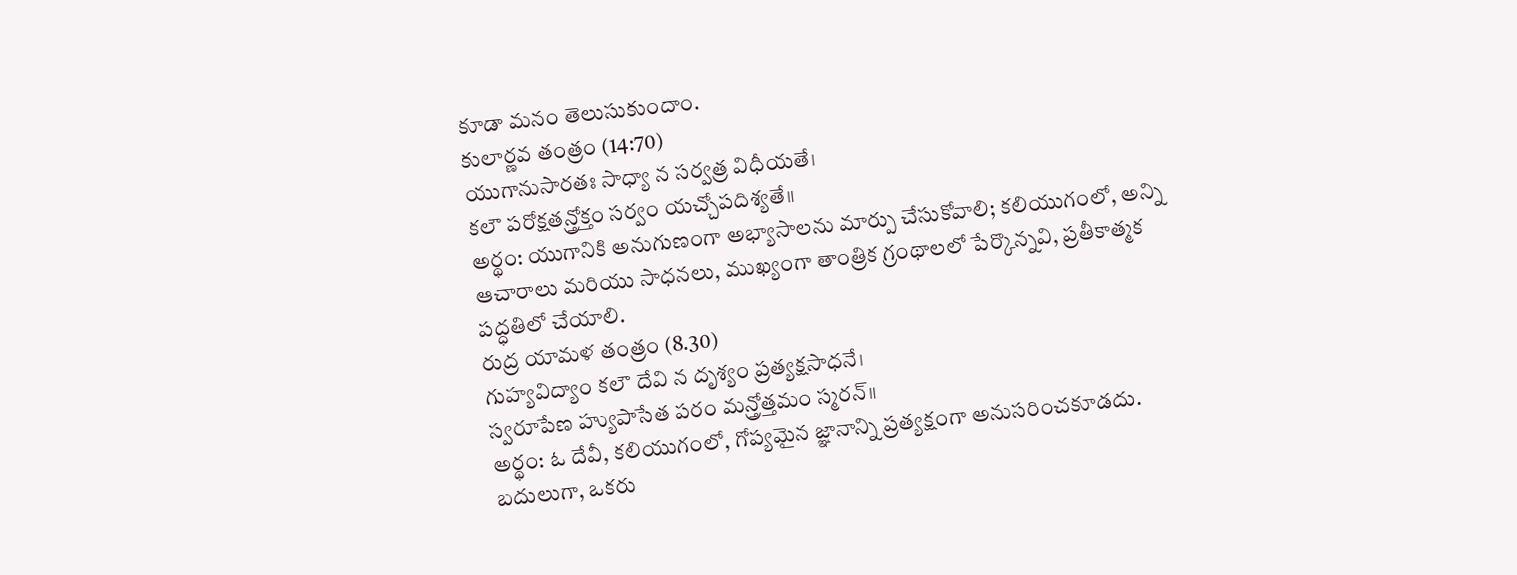కూడా మనం తెలుసుకుందాం.
కులార్ణవ తంత్రం (14:70)
యుగానుసారతః సాధ్యా న సర్వత్ర విధీయతే।
కలౌ పరోక్షతన్త్రోక్తం సర్వం యచ్చోపదిశ్యతే॥
అర్థం: యుగానికి అనుగుణంగా అభ్యాసాలను మార్పు చేసుకోవాలి; కలియుగంలో, అన్ని ఆచారాలు మరియు సాధనలు, ముఖ్యంగా తాంత్రిక గ్రంథాలలో పేర్కొన్నవి, ప్రతీకాత్మక పద్ధతిలో చేయాలి.
రుద్ర యామళ తంత్రం (8.30)
గుహ్యవిద్యాం కలౌ దేవి న దృశ్యం ప్రత్యక్షసాధనే।
స్వరూపేణ హ్యుపాసేత పరం మన్త్రోత్తమం స్మరన్॥
అర్థం: ఓ దేవీ, కలియుగంలో, గోప్యమైన జ్ఞానాన్ని ప్రత్యక్షంగా అనుసరించకూడదు. బదులుగా, ఒకరు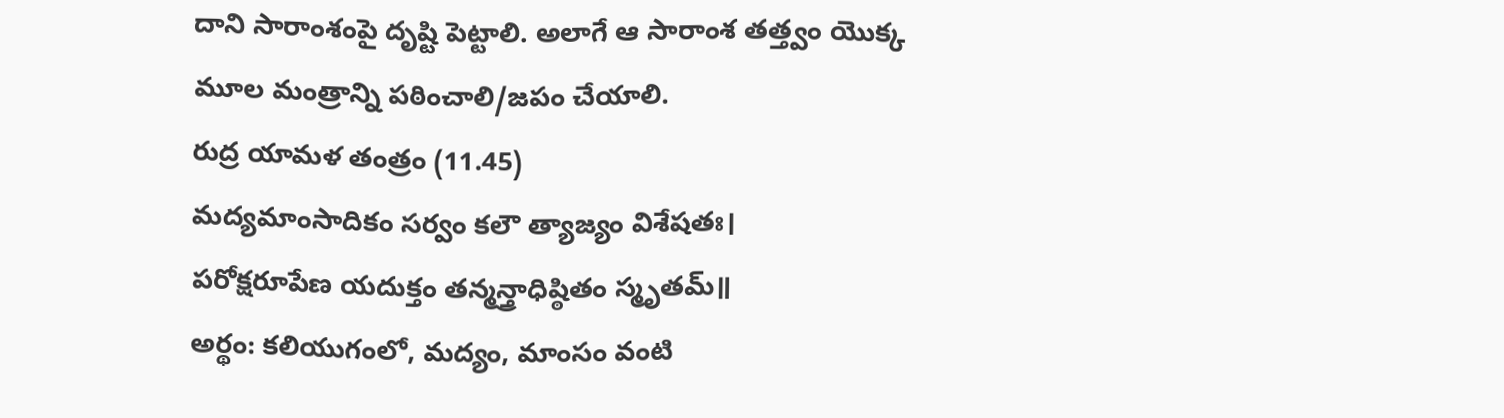దాని సారాంశంపై దృష్టి పెట్టాలి. అలాగే ఆ సారాంశ తత్త్వం యొక్క మూల మంత్రాన్ని పఠించాలి/జపం చేయాలి.
రుద్ర యామళ తంత్రం (11.45)
మద్యమాంసాదికం సర్వం కలౌ త్యాజ్యం విశేషతః।
పరోక్షరూపేణ యదుక్తం తన్మన్త్రాధిష్ఠితం స్మృతమ్॥
అర్థం: కలియుగంలో, మద్యం, మాంసం వంటి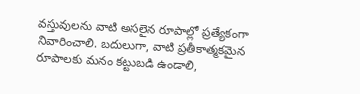వస్తువులను వాటి అసలైన రూపాల్లో ప్రత్యేకంగా నివారించాలి. బదులుగా, వాటి ప్రతీకాత్మకమైన రూపాలకు మనం కట్టుబడి ఉండాలి,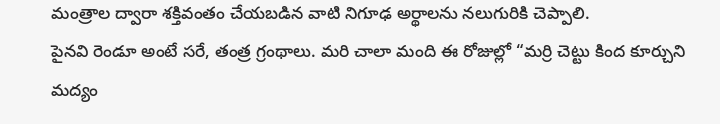మంత్రాల ద్వారా శక్తివంతం చేయబడిన వాటి నిగూఢ అర్థాలను నలుగురికి చెప్పాలి.
పైనవి రెండూ అంటే సరే, తంత్ర గ్రంథాలు. మరి చాలా మంది ఈ రోజుల్లో “మర్రి చెట్టు కింద కూర్చుని మద్యం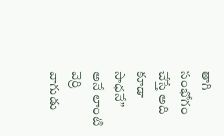తాగి సంభోగం చేస్తే అది కూడా సాధనే” అనే లాంటి వెర్రి వాగుడు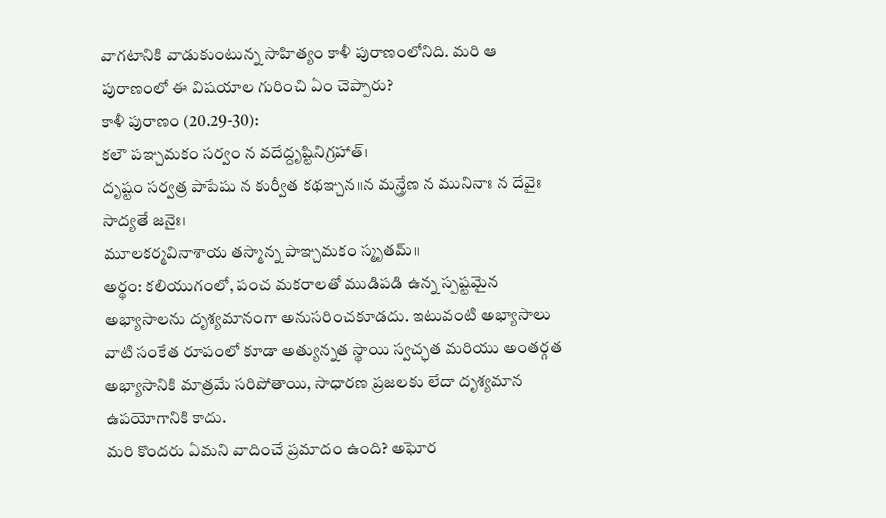వాగటానికి వాడుకుంటున్న సాహిత్యం కాళీ పురాణంలోనిది. మరి ఆ పురాణంలో ఈ విషయాల గురించి ఏం చెప్పారు?
కాళీ పురాణం (20.29-30):
కలౌ పఞ్చమకం సర్వం న వదేద్దృష్టినిగ్రహాత్।
దృష్టం సర్వత్ర పాపేషు న కుర్వీత కథఞ్చన॥న మన్త్రేణ న మునినాః న దేవైః సాద్యతే జనైః।
మూలకర్మవినాశాయ తస్మాన్న పాఞ్చమకం స్మృతమ్॥
అర్థం: కలియుగంలో, పంచ మకరాలతో ముడిపడి ఉన్న స్పష్టమైన అభ్యాసాలను దృశ్యమానంగా అనుసరించకూడదు. ఇటువంటి అభ్యాసాలు వాటి సంకేత రూపంలో కూడా అత్యున్నత స్థాయి స్వచ్ఛత మరియు అంతర్గత అభ్యాసానికి మాత్రమే సరిపోతాయి, సాధారణ ప్రజలకు లేదా దృశ్యమాన ఉపయోగానికి కాదు.
మరి కొందరు ఏమని వాదించే ప్రమాదం ఉంది? అఘోర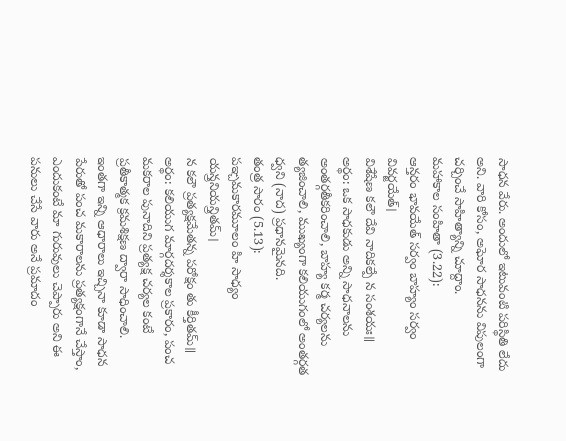సాధన వేరు. అందులో ఇటువంటి పరిస్థితి లేదు అని. వారి కోసం, అఘోర సాధనను విపులంగా చర్చించే సాహిత్యాన్ని చూద్దాం.
మహాకాల సంహితా (3.22):
ఆన్తరం భావయేత్ సర్వం బాహ్యం సర్వం వివర్జయేత్।
విశేషేణ కలౌ దేవి నాదికల్పే న సంశయః॥
అర్థం: ఒక సాధకుడు అన్ని సాధనాలను అంతర్గతీకరించాలి, బాహ్య కర్మ చర్యలను త్యజించాలి, ముఖ్యంగా కలియుగంలో అంతర్గత ధ్వని (నాద) ప్రధానమైనది.
తంత్ర సారం (5.13):
పఞ్చమకారమూలం హి సాధ్యం యన్త్రనియన్త్రితమ్।
న కలౌ ప్రత్యక్షమేతన్న పరోక్షం తు కీర్తితమ్॥
అర్థం: కలియుగ మార్గదర్శకాల ప్రకారం, పంచ మకరాల పునాదిని ప్రత్యక్ష చర్యల కంటే ప్రతీకాత్మక క్రమశిక్షణ ద్వారా సాధించాలి.
ఇంతగా ఇన్ని ఆధారాలు ఇచ్చినా కూడా సాధన పేరుతో పంచ మకారాలను ప్రత్యక్షంగానే చేస్తాం, ఎందుకంటే మా గురువులు చెప్పారు అని ఈ పనులు చేసే వారు అనే ప్రమాదం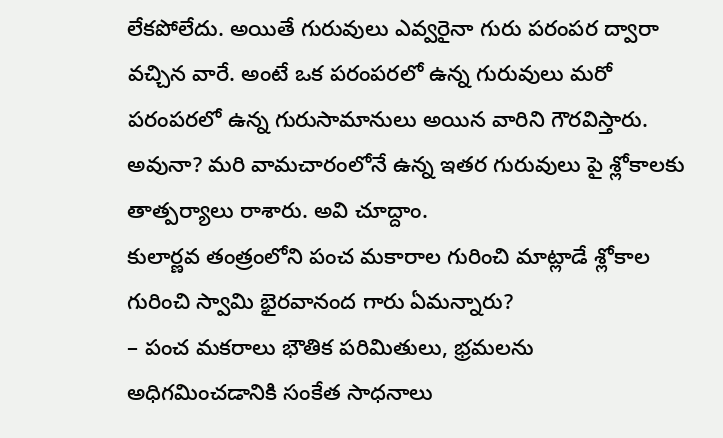లేకపోలేదు. అయితే గురువులు ఎవ్వరైనా గురు పరంపర ద్వారా వచ్చిన వారే. అంటే ఒక పరంపరలో ఉన్న గురువులు మరో పరంపరలో ఉన్న గురుసామానులు అయిన వారిని గౌరవిస్తారు. అవునా? మరి వామచారంలోనే ఉన్న ఇతర గురువులు పై శ్లోకాలకు తాత్పర్యాలు రాశారు. అవి చూద్దాం.
కులార్ణవ తంత్రంలోని పంచ మకారాల గురించి మాట్లాడే శ్లోకాల గురించి స్వామి భైరవానంద గారు ఏమన్నారు?
– పంచ మకరాలు భౌతిక పరిమితులు, భ్రమలను అధిగమించడానికి సంకేత సాధనాలు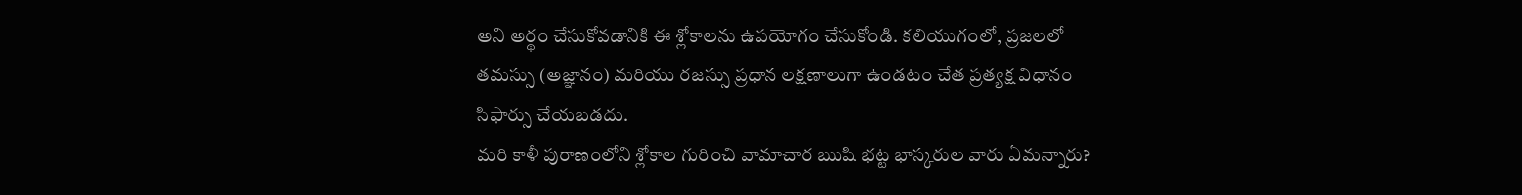అని అర్థం చేసుకోవడానికి ఈ శ్లోకాలను ఉపయోగం చేసుకోండి. కలియుగంలో, ప్రజలలో తమస్సు (అజ్ఞానం) మరియు రజస్సు ప్రధాన లక్షణాలుగా ఉండటం చేత ప్రత్యక్ష విధానం సిఫార్సు చేయబడదు.
మరి కాళీ పురాణంలోని శ్లోకాల గురించి వామాచార ఋషి భట్ట భాస్కరుల వారు ఏమన్నారు?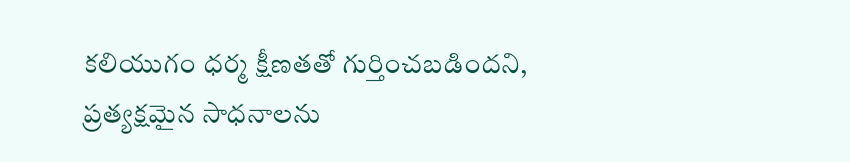కలియుగం ధర్మ క్షీణతతో గుర్తించబడిందని, ప్రత్యక్షమైన సాధనాలను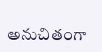అనుచితంగా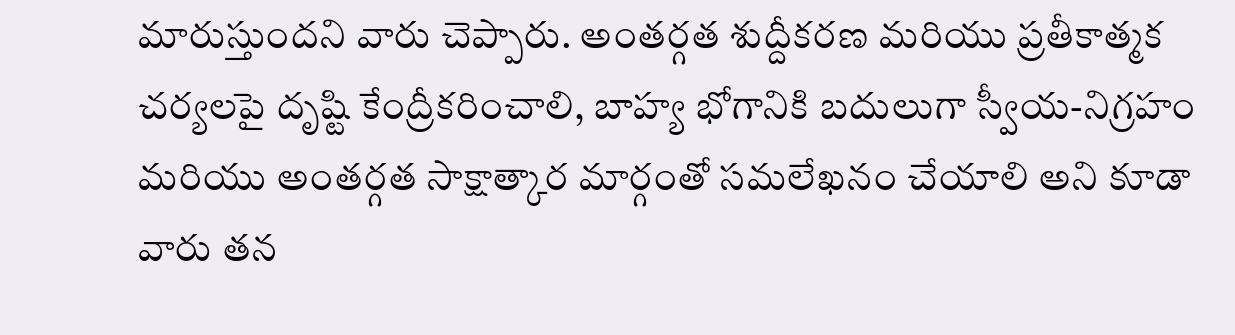మారుస్తుందని వారు చెప్పారు. అంతర్గత శుద్దీకరణ మరియు ప్రతీకాత్మక చర్యలపై దృష్టి కేంద్రీకరించాలి, బాహ్య భోగానికి బదులుగా స్వీయ-నిగ్రహం మరియు అంతర్గత సాక్షాత్కార మార్గంతో సమలేఖనం చేయాలి అని కూడా వారు తన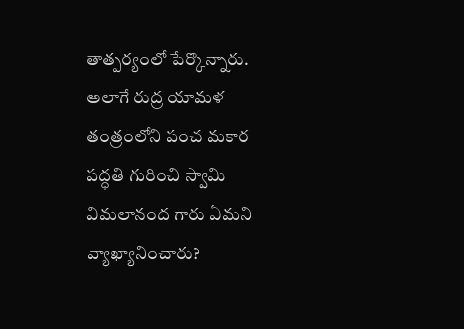తాత్పర్యంలో పేర్కొన్నారు.
అలాగే రుద్ర యామళ తంత్రంలోని పంచ మకార పద్ధతి గురించి స్వామి విమలానంద గారు ఏమని వ్యాఖ్యానించారు?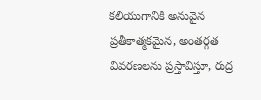కలియుగానికి అనువైన ప్రతీకాత్మకమైన, అంతర్గత వివరణలను ప్రస్తావిస్తూ, రుద్ర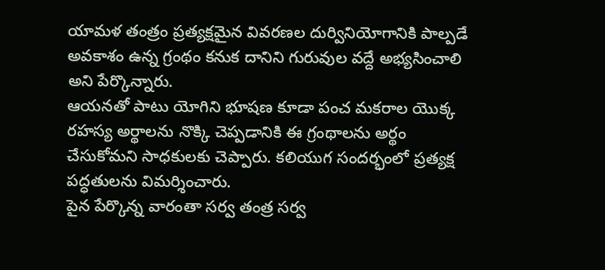యామళ తంత్రం ప్రత్యక్షమైన వివరణల దుర్వినియోగానికి పాల్పడే అవకాశం ఉన్న గ్రంథం కనుక దానిని గురువుల వద్దే అభ్యసించాలి అని పేర్కొన్నారు.
ఆయనతో పాటు యోగిని భూషణ కూడా పంచ మకరాల యొక్క రహస్య అర్థాలను నొక్కి చెప్పడానికి ఈ గ్రంథాలను అర్థం చేసుకోమని సాధకులకు చెప్పారు. కలియుగ సందర్భంలో ప్రత్యక్ష పద్ధతులను విమర్శించారు.
పైన పేర్కొన్న వారంతా సర్వ తంత్ర సర్వ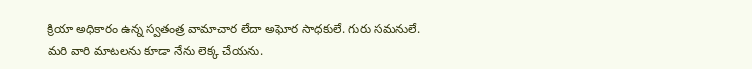క్రియా అధికారం ఉన్న స్వతంత్ర వామాచార లేదా అఘోర సాధకులే. గురు సమనులే. మరి వారి మాటలను కూడా నేను లెక్క చేయను.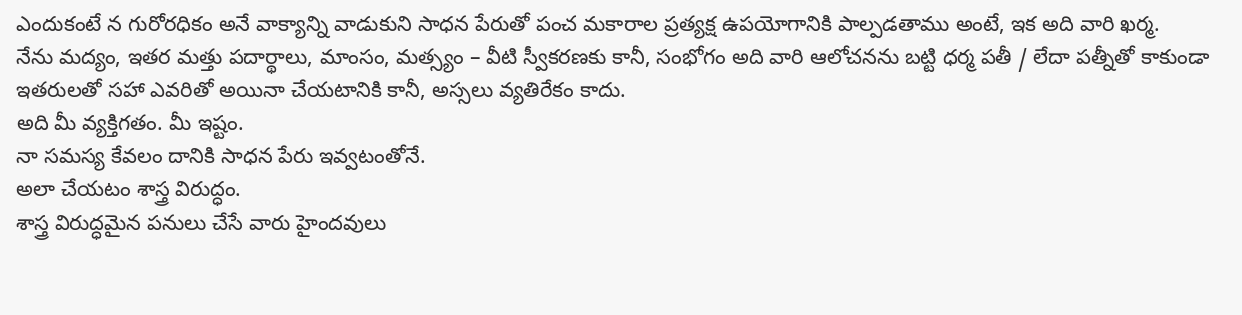ఎందుకంటే న గురోరధికం అనే వాక్యాన్ని వాడుకుని సాధన పేరుతో పంచ మకారాల ప్రత్యక్ష ఉపయోగానికి పాల్పడతాము అంటే, ఇక అది వారి ఖర్మ.
నేను మద్యం, ఇతర మత్తు పదార్థాలు, మాంసం, మత్స్యం – వీటి స్వీకరణకు కానీ, సంభోగం అది వారి ఆలోచనను బట్టి ధర్మ పతీ / లేదా పత్నీతో కాకుండా ఇతరులతో సహా ఎవరితో అయినా చేయటానికి కానీ, అస్సలు వ్యతిరేకం కాదు.
అది మీ వ్యక్తిగతం. మీ ఇష్టం.
నా సమస్య కేవలం దానికి సాధన పేరు ఇవ్వటంతోనే.
అలా చేయటం శాస్త్ర విరుద్ధం.
శాస్త్ర విరుద్ధమైన పనులు చేసే వారు హైందవులు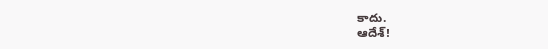కాదు.
ఆదేశ్!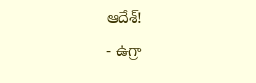ఆదేశ్!
- ఉగ్రా